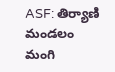ASF: తిర్యాణి మండలం మంగి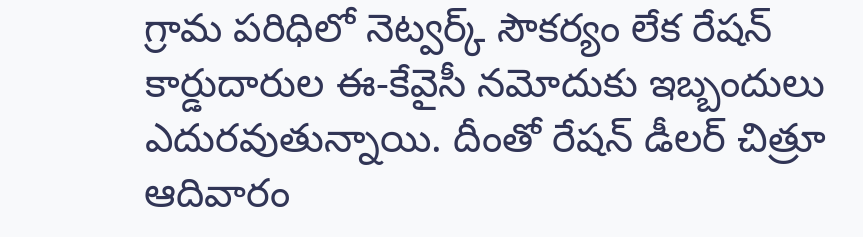గ్రామ పరిధిలో నెట్వర్క్ సౌకర్యం లేక రేషన్ కార్డుదారుల ఈ-కేవైసీ నమోదుకు ఇబ్బందులు ఎదురవుతున్నాయి. దీంతో రేషన్ డీలర్ చిత్రూ ఆదివారం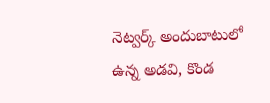నెట్వర్క్ అందుబాటులో ఉన్న అడవి, కొండ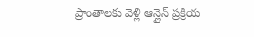ప్రాంతాలకు వెళ్లి ఆన్లైన్ ప్రక్రియ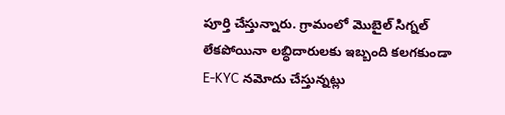పూర్తి చేస్తున్నారు. గ్రామంలో మొబైల్ సిగ్నల్ లేకపోయినా లబ్ధిదారులకు ఇబ్బంది కలగకుండా E-KYC నమోదు చేస్తున్నట్లు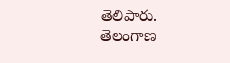తెలిపారు.
తెలంగాణ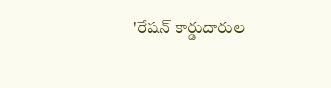'రేషన్ కార్డుదారుల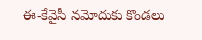ఈ-కేవైసీ నమోదుకు కొండలు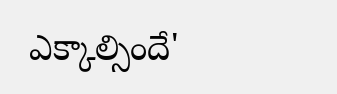ఎక్కాల్సిందే'